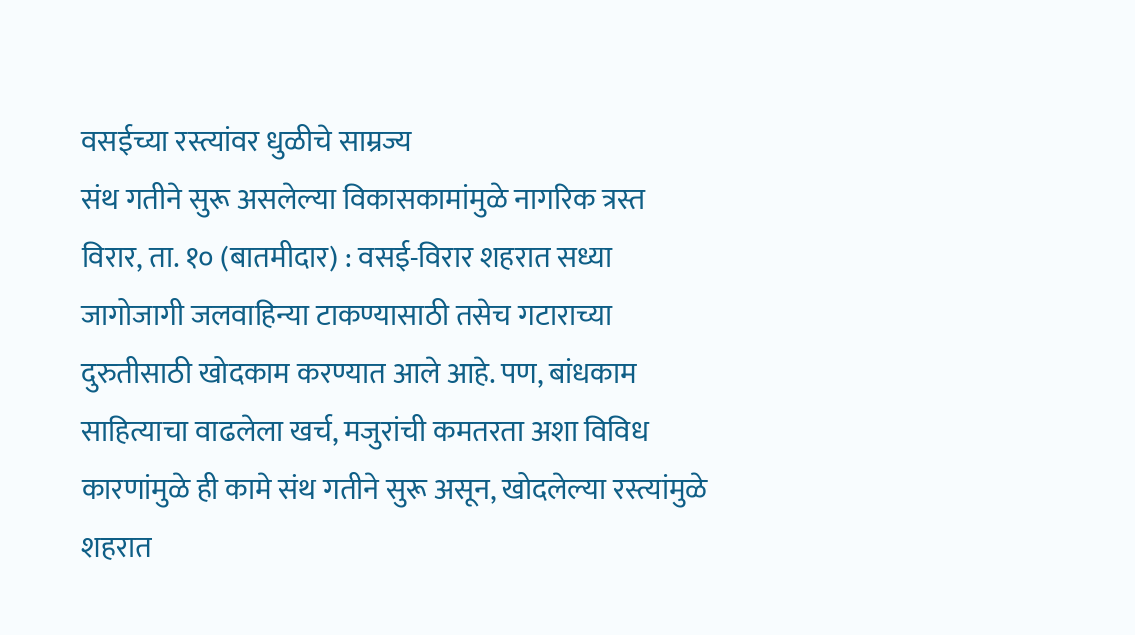वसईच्या रस्त्यांवर धुळीचे साम्रज्य
संथ गतीने सुरू असलेल्या विकासकामांमुळे नागरिक त्रस्त
विरार, ता. १० (बातमीदार) : वसई-विरार शहरात सध्या जागोजागी जलवाहिन्या टाकण्यासाठी तसेच गटाराच्या दुरुतीसाठी खोदकाम करण्यात आले आहे. पण, बांधकाम साहित्याचा वाढलेला खर्च, मजुरांची कमतरता अशा विविध कारणांमुळे ही कामे संथ गतीने सुरू असून, खोदलेल्या रस्त्यांमुळे शहरात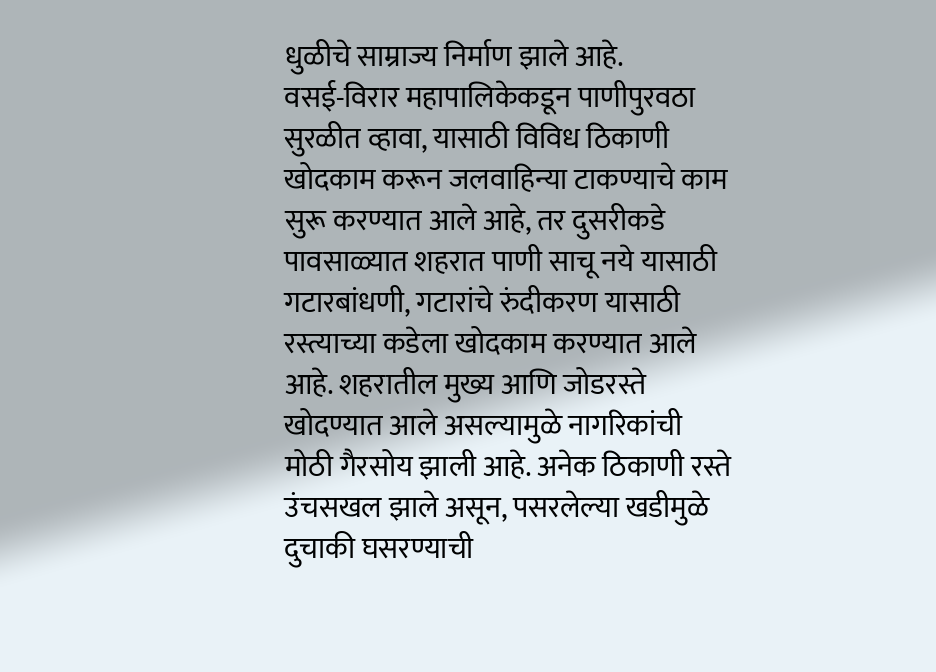धुळीचे साम्राज्य निर्माण झाले आहे.
वसई-विरार महापालिकेकडून पाणीपुरवठा सुरळीत व्हावा, यासाठी विविध ठिकाणी खोदकाम करून जलवाहिन्या टाकण्याचे काम सुरू करण्यात आले आहे, तर दुसरीकडे पावसाळ्यात शहरात पाणी साचू नये यासाठी गटारबांधणी, गटारांचे रुंदीकरण यासाठी रस्त्याच्या कडेला खोदकाम करण्यात आले आहे. शहरातील मुख्य आणि जोडरस्ते खोदण्यात आले असल्यामुळे नागरिकांची मोठी गैरसोय झाली आहे. अनेक ठिकाणी रस्ते उंचसखल झाले असून, पसरलेल्या खडीमुळे दुचाकी घसरण्याची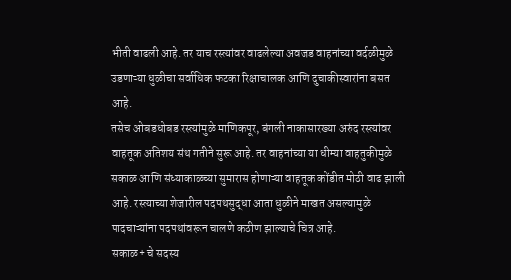भीती वाढली आहे. तर याच रस्त्यांवर वाढलेल्या अवजड वाहनांच्या वर्दळीमुळे उडणाऱ्या धुळीचा सर्वाधिक फटका रिक्षाचालक आणि दुचाकीस्वारांना बसत आहे.
तसेच ओबडधोबड रस्त्यांमुळे माणिकपूर, बंगली नाकासारख्या अरुंद रस्त्यांवर वाहतूक अतिशय संथ गतीने सुरू आहे. तर वाहनांच्या या धीम्या वाहतुकीमुळे सकाळ आणि संध्याकाळच्या सुमारास होणाऱ्या वाहतूक कोंडीत मोठी वाढ झाली आहे. रस्त्याच्या शेजारील पदपथसुद्धा आता धुळीने माखत असल्यामुळे पादचाऱ्यांना पदपथांवरून चालणे कठीण झाल्याचे चित्र आहे.
सकाळ+ चे सदस्य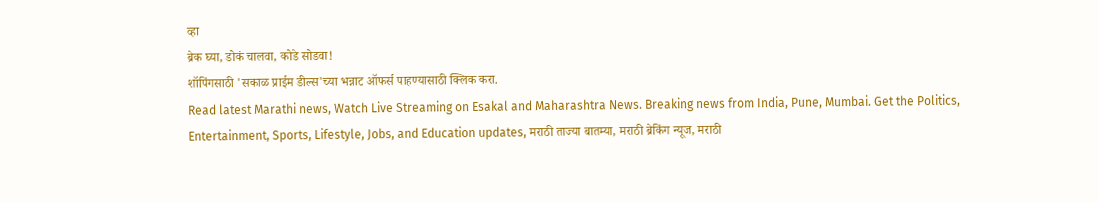व्हा
ब्रेक घ्या, डोकं चालवा, कोडे सोडवा!
शॉपिंगसाठी 'सकाळ प्राईम डील्स'च्या भन्नाट ऑफर्स पाहण्यासाठी क्लिक करा.
Read latest Marathi news, Watch Live Streaming on Esakal and Maharashtra News. Breaking news from India, Pune, Mumbai. Get the Politics, Entertainment, Sports, Lifestyle, Jobs, and Education updates, मराठी ताज्या बातम्या, मराठी ब्रेकिंग न्यूज, मराठी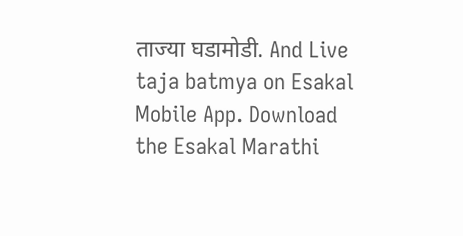ताज्या घडामोडी. And Live taja batmya on Esakal Mobile App. Download the Esakal Marathi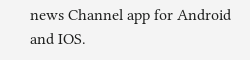news Channel app for Android and IOS.